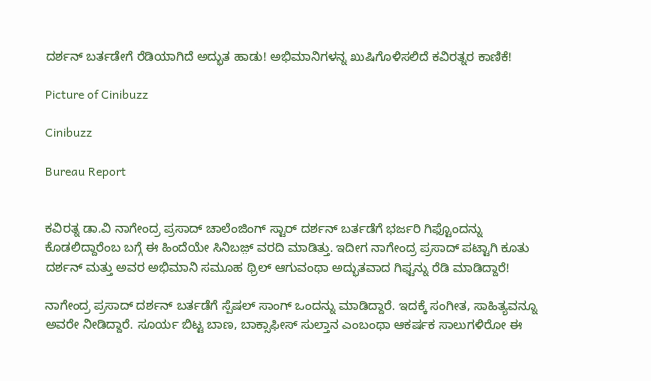ದರ್ಶನ್ ಬರ್ತಡೇಗೆ ರೆಡಿಯಾಗಿದೆ ಅದ್ಭುತ ಹಾಡು! ಅಭಿಮಾನಿಗಳನ್ನ ಖುಷಿಗೊಳಿಸಲಿದೆ ಕವಿರತ್ನರ ಕಾಣಿಕೆ!

Picture of Cinibuzz

Cinibuzz

Bureau Report


ಕವಿರತ್ನ ಡಾ.ವಿ ನಾಗೇಂದ್ರ ಪ್ರಸಾದ್ ಚಾಲೆಂಜಿಂಗ್ ಸ್ಟಾರ್ ದರ್ಶನ್ ಬರ್ತಡೆಗೆ ಭರ್ಜರಿ ಗಿಫ್ಟೊಂದನ್ನು ಕೊಡಲಿದ್ದಾರೆಂಬ ಬಗ್ಗೆ ಈ ಹಿಂದೆಯೇ ಸಿನಿಬಜ಼್ ವರದಿ ಮಾಡಿತ್ತು. ಇದೀಗ ನಾಗೇಂದ್ರ ಪ್ರಸಾದ್ ಪಟ್ಟಾಗಿ ಕೂತು ದರ್ಶನ್ ಮತ್ತು ಅವರ ಅಭಿಮಾನಿ ಸಮೂಹ ಥ್ರಿಲ್ ಆಗುವಂಥಾ ಅದ್ಭುತವಾದ ಗಿಫ್ಟನ್ನು ರೆಡಿ ಮಾಡಿದ್ದಾರೆ!

ನಾಗೇಂದ್ರ ಪ್ರಸಾದ್ ದರ್ಶನ್ ಬರ್ತಡೆಗೆ ಸ್ಪೆಷಲ್ ಸಾಂಗ್ ಒಂದನ್ನು ಮಾಡಿದ್ದಾರೆ. ಇದಕ್ಕೆ ಸಂಗೀತ, ಸಾಹಿತ್ಯವನ್ನೂ ಅವರೇ ನೀಡಿದ್ದಾರೆ. ಸೂರ್ಯ ಬಿಟ್ಟ ಬಾಣ, ಬಾಕ್ಸಾಫೀಸ್ ಸುಲ್ತಾನ ಎಂಬಂಥಾ ಆಕರ್ಷಕ ಸಾಲುಗಳಿರೋ ಈ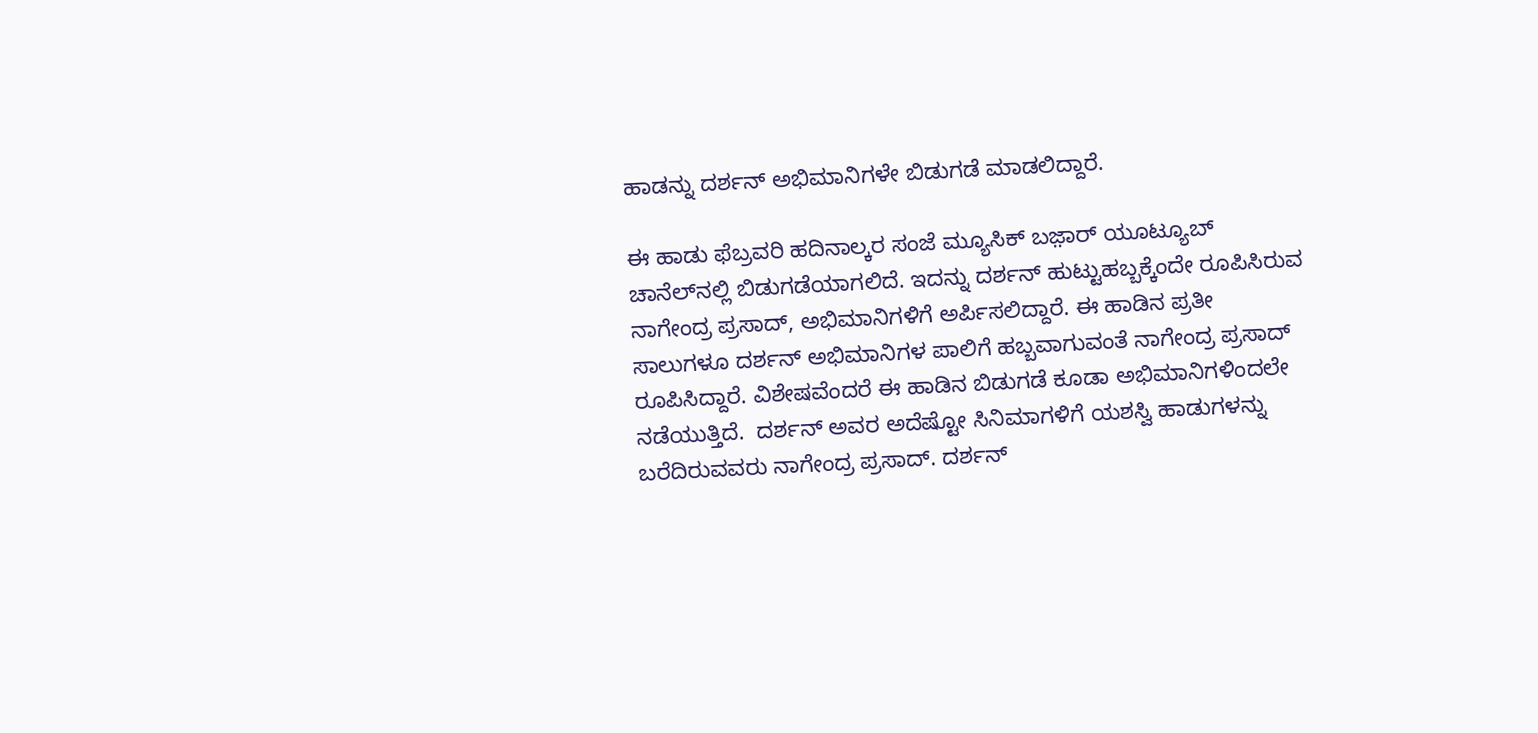ಹಾಡನ್ನು ದರ್ಶನ್ ಅಭಿಮಾನಿಗಳೇ ಬಿಡುಗಡೆ ಮಾಡಲಿದ್ದಾರೆ.

ಈ ಹಾಡು ಫೆಬ್ರವರಿ ಹದಿನಾಲ್ಕರ ಸಂಜೆ ಮ್ಯೂಸಿಕ್ ಬಜ಼ಾರ್ ಯೂಟ್ಯೂಬ್ ಚಾನೆಲ್‌ನಲ್ಲಿ ಬಿಡುಗಡೆಯಾಗಲಿದೆ. ಇದನ್ನು ದರ್ಶನ್ ಹುಟ್ಟುಹಬ್ಬಕ್ಕೆಂದೇ ರೂಪಿಸಿರುವ ನಾಗೇಂದ್ರ ಪ್ರಸಾದ್, ಅಭಿಮಾನಿಗಳಿಗೆ ಅರ್ಪಿಸಲಿದ್ದಾರೆ. ಈ ಹಾಡಿನ ಪ್ರತೀ ಸಾಲುಗಳೂ ದರ್ಶನ್ ಅಭಿಮಾನಿಗಳ ಪಾಲಿಗೆ ಹಬ್ಬವಾಗುವಂತೆ ನಾಗೇಂದ್ರ ಪ್ರಸಾದ್ ರೂಪಿಸಿದ್ದಾರೆ. ವಿಶೇಷವೆಂದರೆ ಈ ಹಾಡಿನ ಬಿಡುಗಡೆ ಕೂಡಾ ಅಭಿಮಾನಿಗಳಿಂದಲೇ ನಡೆಯುತ್ತಿದೆ.  ದರ್ಶನ್ ಅವರ ಅದೆಷ್ಟೋ ಸಿನಿಮಾಗಳಿಗೆ ಯಶಸ್ವಿ ಹಾಡುಗಳನ್ನು ಬರೆದಿರುವವರು ನಾಗೇಂದ್ರ ಪ್ರಸಾದ್. ದರ್ಶನ್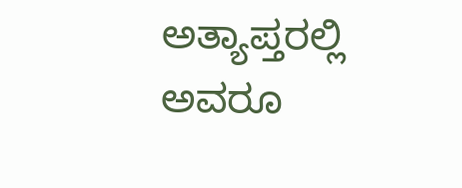ಅತ್ಯಾಪ್ತರಲ್ಲಿ ಅವರೂ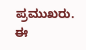ಪ್ರಮುಖರು. ಈ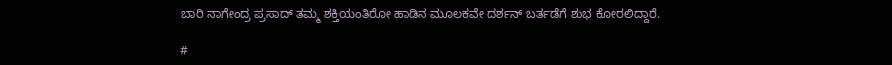ಬಾರಿ ನಾಗೇಂದ್ರ ಪ್ರಸಾದ್ ತಮ್ಮ ಶಕ್ತಿಯಂತಿರೋ ಹಾಡಿನ ಮೂಲಕವೇ ದರ್ಶನ್ ಬರ್ತಡೆಗೆ ಶುಭ ಕೋರಲಿದ್ದಾರೆ.

#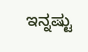ಇನ್ನಷ್ಟು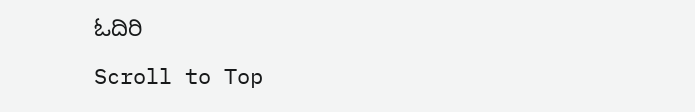ಓದಿರಿ

Scroll to Top